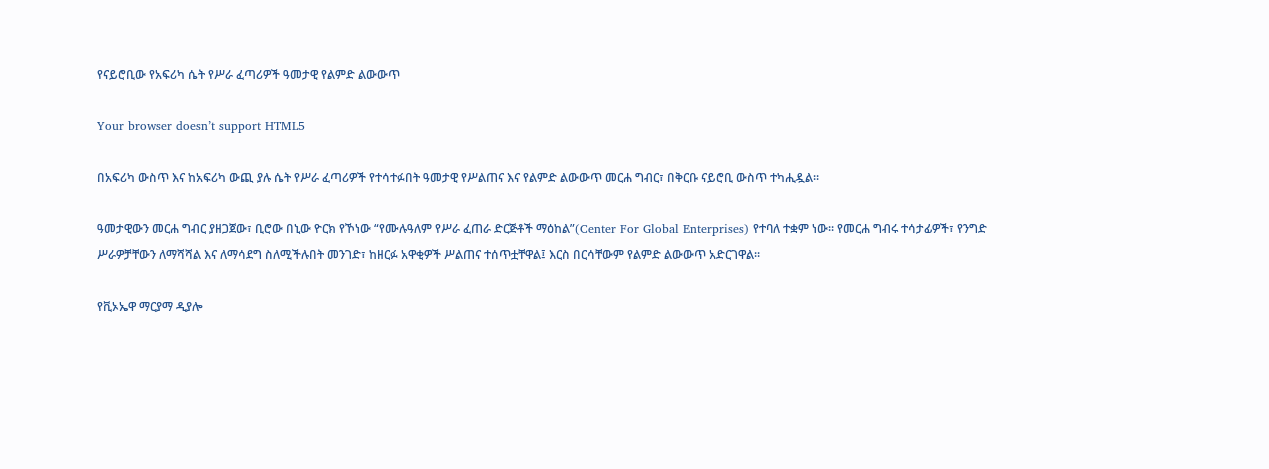የናይሮቢው የአፍሪካ ሴት የሥራ ፈጣሪዎች ዓመታዊ የልምድ ልውውጥ

Your browser doesn’t support HTML5

በአፍሪካ ውስጥ እና ከአፍሪካ ውጪ ያሉ ሴት የሥራ ፈጣሪዎች የተሳተፉበት ዓመታዊ የሥልጠና እና የልምድ ልውውጥ መርሐ ግብር፣ በቅርቡ ናይሮቢ ውስጥ ተካሒዷል፡፡

ዓመታዊውን መርሐ ግብር ያዘጋጀው፣ ቢሮው በኒው ዮርክ የኾነው “የሙሉዓለም የሥራ ፈጠራ ድርጅቶች ማዕከል”(Center For Global Enterprises) የተባለ ተቋም ነው፡፡ የመርሐ ግብሩ ተሳታፊዎች፣ የንግድ ሥራዎቻቸውን ለማሻሻል እና ለማሳደግ ስለሚችሉበት መንገድ፣ ከዘርፉ አዋቂዎች ሥልጠና ተሰጥቷቸዋል፤ እርስ በርሳቸውም የልምድ ልውውጥ አድርገዋል፡፡

የቪኦኤዋ ማርያማ ዲያሎ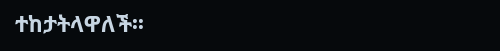ተከታትላዋለች፡፡